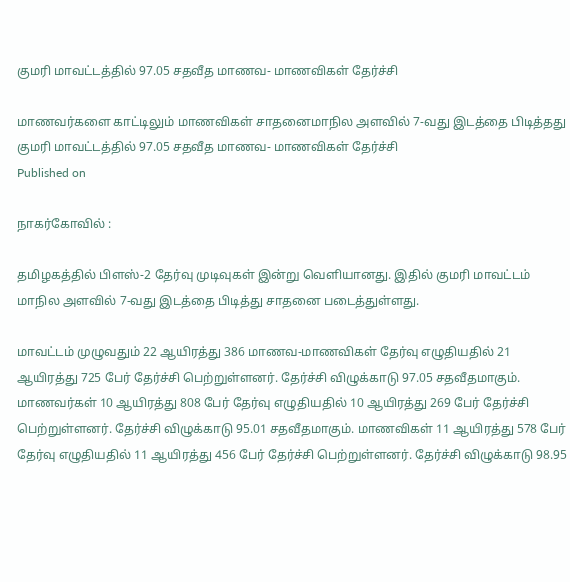குமரி மாவட்டத்தில் 97.05 சதவீத மாணவ- மாணவிகள் தேர்ச்சி

மாணவர்களை காட்டிலும் மாணவிகள் சாதனைமாநில அளவில் 7-வது இடத்தை பிடித்தது
குமரி மாவட்டத்தில் 97.05 சதவீத மாணவ- மாணவிகள் தேர்ச்சி
Published on

நாகர்கோவில் :

தமிழகத்தில் பிளஸ்-2 தேர்வு முடிவுகள் இன்று வெளியானது. இதில் குமரி மாவட்டம் மாநில அளவில் 7-வது இடத்தை பிடித்து சாதனை படைத்துள்ளது.

மாவட்டம் முழுவதும் 22 ஆயிரத்து 386 மாணவ-மாணவிகள் தேர்வு எழுதியதில் 21 ஆயிரத்து 725 பேர் தேர்ச்சி பெற்றுள்ளனர். தேர்ச்சி விழுக்காடு 97.05 சதவீதமாகும். மாணவர்கள் 10 ஆயிரத்து 808 பேர் தேர்வு எழுதியதில் 10 ஆயிரத்து 269 பேர் தேர்ச்சி பெற்றுள்ளனர். தேர்ச்சி விழுக்காடு 95.01 சதவீதமாகும். மாணவிகள் 11 ஆயிரத்து 578 பேர் தேர்வு எழுதியதில் 11 ஆயிரத்து 456 பேர் தேர்ச்சி பெற்றுள்ளனர். தேர்ச்சி விழுக்காடு 98.95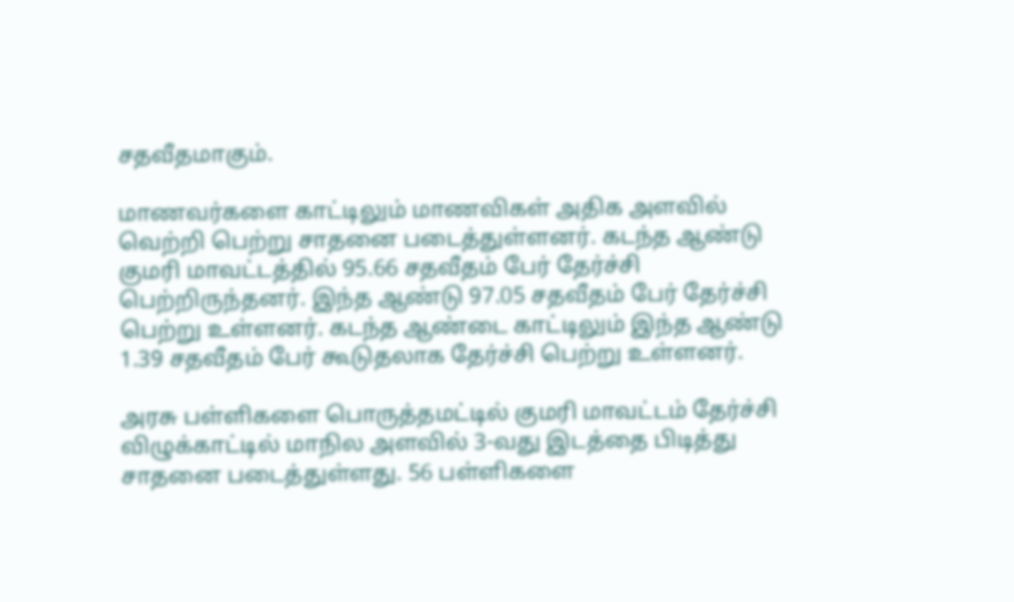சதவீதமாகும்.

மாணவர்களை காட்டிலும் மாணவிகள் அதிக அளவில் வெற்றி பெற்று சாதனை படைத்துள்ளனர். கடந்த ஆண்டு குமரி மாவட்டத்தில் 95.66 சதவீதம் பேர் தேர்ச்சி பெற்றிருந்தனர். இந்த ஆண்டு 97.05 சதவீதம் பேர் தேர்ச்சி பெற்று உள்ளனர். கடந்த ஆண்டை காட்டிலும் இந்த ஆண்டு 1.39 சதவீதம் பேர் கூடுதலாக தேர்ச்சி பெற்று உள்ளனர்.

அரசு பள்ளிகளை பொருத்தமட்டில் குமரி மாவட்டம் தேர்ச்சி விழுக்காட்டில் மாநில அளவில் 3-வது இடத்தை பிடித்து சாதனை படைத்துள்ளது. 56 பள்ளிகளை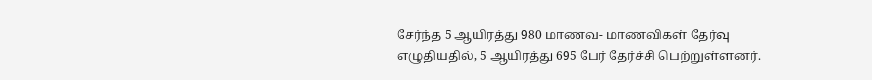சேர்ந்த 5 ஆயிரத்து 980 மாணவ- மாணவிகள் தேர்வு எழுதியதில், 5 ஆயிரத்து 695 பேர் தேர்ச்சி பெற்றுள்ளனர்.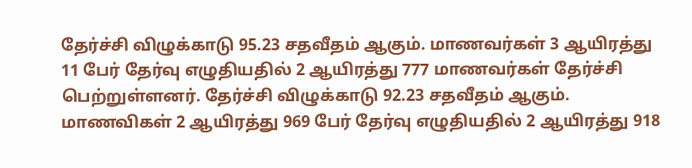தேர்ச்சி விழுக்காடு 95.23 சதவீதம் ஆகும். மாணவர்கள் 3 ஆயிரத்து 11 பேர் தேர்வு எழுதியதில் 2 ஆயிரத்து 777 மாணவர்கள் தேர்ச்சி பெற்றுள்ளனர். தேர்ச்சி விழுக்காடு 92.23 சதவீதம் ஆகும். மாணவிகள் 2 ஆயிரத்து 969 பேர் தேர்வு எழுதியதில் 2 ஆயிரத்து 918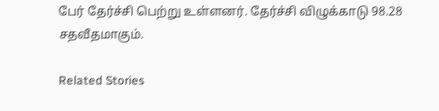பேர் தேர்ச்சி பெற்று உள்ளனர். தேர்ச்சி விழுக்காடு 98.28 சதவீதமாகும்.

Related Stories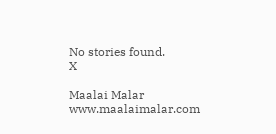No stories found.
X

Maalai Malar
www.maalaimalar.com